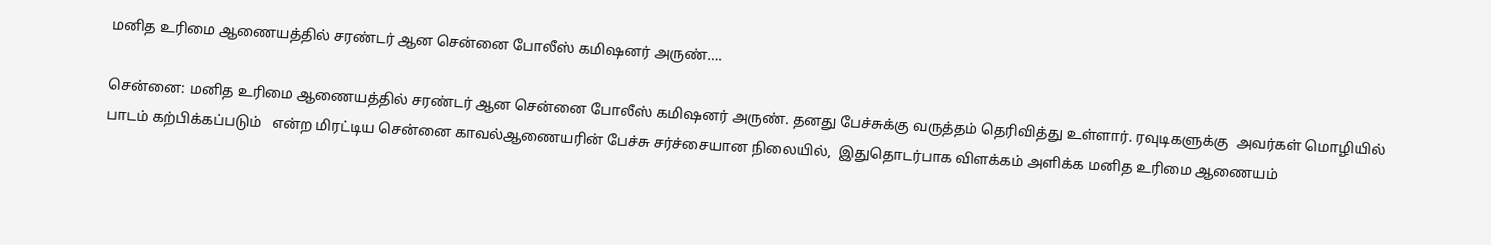மனித உரிமை ஆணையத்தில் சரண்டர் ஆன சென்னை போலீஸ் கமிஷனர் அருண்….

சென்னை: மனித உரிமை ஆணையத்தில் சரண்டர் ஆன சென்னை போலீஸ் கமிஷனர் அருண். தனது பேச்சுக்கு வருத்தம் தெரிவித்து உள்ளார். ரவுடிகளுக்கு  அவர்கள் மொழியில் பாடம் கற்பிக்கப்படும்   என்ற மிரட்டிய சென்னை காவல்ஆணையரின் பேச்சு சர்ச்சையான நிலையில்,  இதுதொடர்பாக விளக்கம் அளிக்க மனித உரிமை ஆணையம்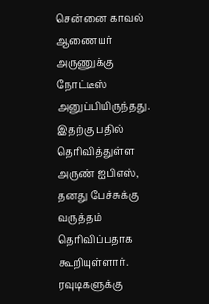சென்னை காவல் ஆணையர் அருணுக்கு நோட்டீஸ் அனுப்பியிருந்தது. இதற்கு பதில் தெரிவித்துள்ள அருண் ஐபிஎஸ், தனது பேச்சுக்கு வருத்தம் தெரிவிப்பதாக கூறியுள்ளார். ரவுடிகளுக்கு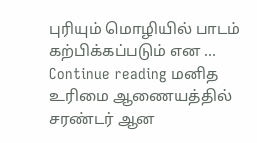புரியும் மொழியில் பாடம் கற்பிக்கப்படும் என … Continue reading மனித உரிமை ஆணையத்தில் சரண்டர் ஆன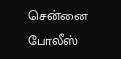சென்னை போலீஸ்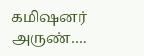கமிஷனர் அருண்….